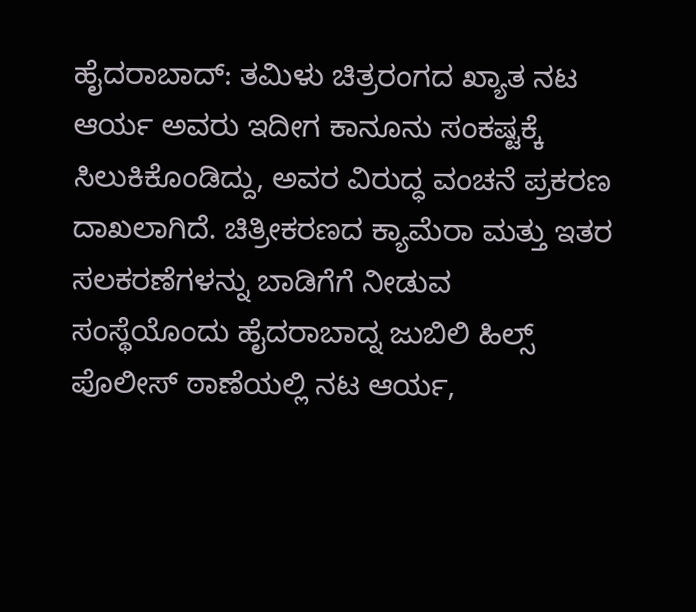ಹೈದರಾಬಾದ್: ತಮಿಳು ಚಿತ್ರರಂಗದ ಖ್ಯಾತ ನಟ ಆರ್ಯ ಅವರು ಇದೀಗ ಕಾನೂನು ಸಂಕಷ್ಟಕ್ಕೆ ಸಿಲುಕಿಕೊಂಡಿದ್ದು, ಅವರ ವಿರುದ್ಧ ವಂಚನೆ ಪ್ರಕರಣ ದಾಖಲಾಗಿದೆ. ಚಿತ್ರೀಕರಣದ ಕ್ಯಾಮೆರಾ ಮತ್ತು ಇತರ ಸಲಕರಣೆಗಳನ್ನು ಬಾಡಿಗೆಗೆ ನೀಡುವ ಸಂಸ್ಥೆಯೊಂದು ಹೈದರಾಬಾದ್ನ ಜುಬಿಲಿ ಹಿಲ್ಸ್ ಪೊಲೀಸ್ ಠಾಣೆಯಲ್ಲಿ ನಟ ಆರ್ಯ,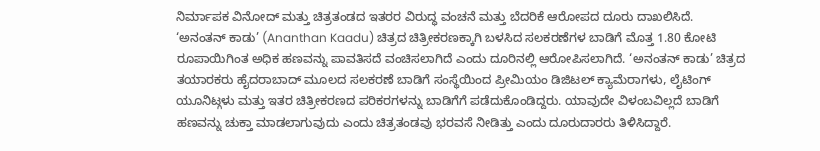ನಿರ್ಮಾಪಕ ವಿನೋದ್ ಮತ್ತು ಚಿತ್ರತಂಡದ ಇತರರ ವಿರುದ್ಧ ವಂಚನೆ ಮತ್ತು ಬೆದರಿಕೆ ಆರೋಪದ ದೂರು ದಾಖಲಿಸಿದೆ.
‘ಅನಂತನ್ ಕಾಡು’ (Ananthan Kaadu) ಚಿತ್ರದ ಚಿತ್ರೀಕರಣಕ್ಕಾಗಿ ಬಳಸಿದ ಸಲಕರಣೆಗಳ ಬಾಡಿಗೆ ಮೊತ್ತ 1.80 ಕೋಟಿ ರೂಪಾಯಿಗಿಂತ ಅಧಿಕ ಹಣವನ್ನು ಪಾವತಿಸದೆ ವಂಚಿಸಲಾಗಿದೆ ಎಂದು ದೂರಿನಲ್ಲಿ ಆರೋಪಿಸಲಾಗಿದೆ. ‘ಅನಂತನ್ ಕಾಡು’ ಚಿತ್ರದ ತಯಾರಕರು ಹೈದರಾಬಾದ್ ಮೂಲದ ಸಲಕರಣೆ ಬಾಡಿಗೆ ಸಂಸ್ಥೆಯಿಂದ ಪ್ರೀಮಿಯಂ ಡಿಜಿಟಲ್ ಕ್ಯಾಮೆರಾಗಳು, ಲೈಟಿಂಗ್ ಯೂನಿಟ್ಗಳು ಮತ್ತು ಇತರ ಚಿತ್ರೀಕರಣದ ಪರಿಕರಗಳನ್ನು ಬಾಡಿಗೆಗೆ ಪಡೆದುಕೊಂಡಿದ್ದರು. ಯಾವುದೇ ವಿಳಂಬವಿಲ್ಲದೆ ಬಾಡಿಗೆ ಹಣವನ್ನು ಚುಕ್ತಾ ಮಾಡಲಾಗುವುದು ಎಂದು ಚಿತ್ರತಂಡವು ಭರವಸೆ ನೀಡಿತ್ತು ಎಂದು ದೂರುದಾರರು ತಿಳಿಸಿದ್ದಾರೆ.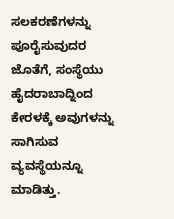ಸಲಕರಣೆಗಳನ್ನು ಪೂರೈಸುವುದರ ಜೊತೆಗೆ, ಸಂಸ್ಥೆಯು ಹೈದರಾಬಾದ್ನಿಂದ ಕೇರಳಕ್ಕೆ ಅವುಗಳನ್ನು ಸಾಗಿಸುವ ವ್ಯವಸ್ಥೆಯನ್ನೂ ಮಾಡಿತ್ತು.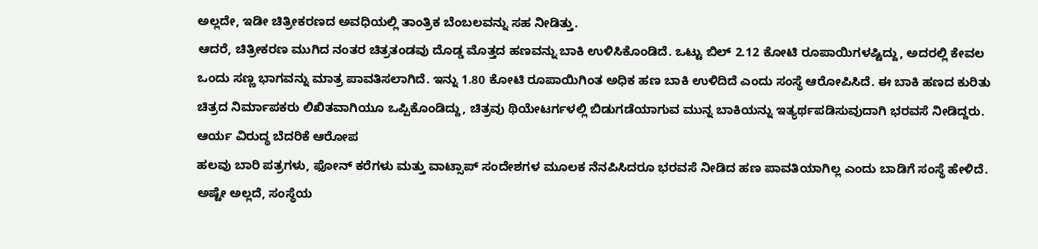ಅಲ್ಲದೇ, ಇಡೀ ಚಿತ್ರೀಕರಣದ ಅವಧಿಯಲ್ಲಿ ತಾಂತ್ರಿಕ ಬೆಂಬಲವನ್ನು ಸಹ ನೀಡಿತ್ತು.
ಆದರೆ, ಚಿತ್ರೀಕರಣ ಮುಗಿದ ನಂತರ ಚಿತ್ರತಂಡವು ದೊಡ್ಡ ಮೊತ್ತದ ಹಣವನ್ನು ಬಾಕಿ ಉಳಿಸಿಕೊಂಡಿದೆ. ಒಟ್ಟು ಬಿಲ್ 2.12 ಕೋಟಿ ರೂಪಾಯಿಗಳಷ್ಟಿದ್ದು, ಅದರಲ್ಲಿ ಕೇವಲ ಒಂದು ಸಣ್ಣ ಭಾಗವನ್ನು ಮಾತ್ರ ಪಾವತಿಸಲಾಗಿದೆ. ಇನ್ನು 1.80 ಕೋಟಿ ರೂಪಾಯಿಗಿಂತ ಅಧಿಕ ಹಣ ಬಾಕಿ ಉಳಿದಿದೆ ಎಂದು ಸಂಸ್ಥೆ ಆರೋಪಿಸಿದೆ. ಈ ಬಾಕಿ ಹಣದ ಕುರಿತು ಚಿತ್ರದ ನಿರ್ಮಾಪಕರು ಲಿಖಿತವಾಗಿಯೂ ಒಪ್ಪಿಕೊಂಡಿದ್ದು, ಚಿತ್ರವು ಥಿಯೇಟರ್ಗಳಲ್ಲಿ ಬಿಡುಗಡೆಯಾಗುವ ಮುನ್ನ ಬಾಕಿಯನ್ನು ಇತ್ಯರ್ಥಪಡಿಸುವುದಾಗಿ ಭರವಸೆ ನೀಡಿದ್ದರು.
ಆರ್ಯ ವಿರುದ್ಧ ಬೆದರಿಕೆ ಆರೋಪ
ಹಲವು ಬಾರಿ ಪತ್ರಗಳು, ಫೋನ್ ಕರೆಗಳು ಮತ್ತು ವಾಟ್ಸಾಪ್ ಸಂದೇಶಗಳ ಮೂಲಕ ನೆನಪಿಸಿದರೂ ಭರವಸೆ ನೀಡಿದ ಹಣ ಪಾವತಿಯಾಗಿಲ್ಲ ಎಂದು ಬಾಡಿಗೆ ಸಂಸ್ಥೆ ಹೇಳಿದೆ. ಅಷ್ಟೇ ಅಲ್ಲದೆ, ಸಂಸ್ಥೆಯ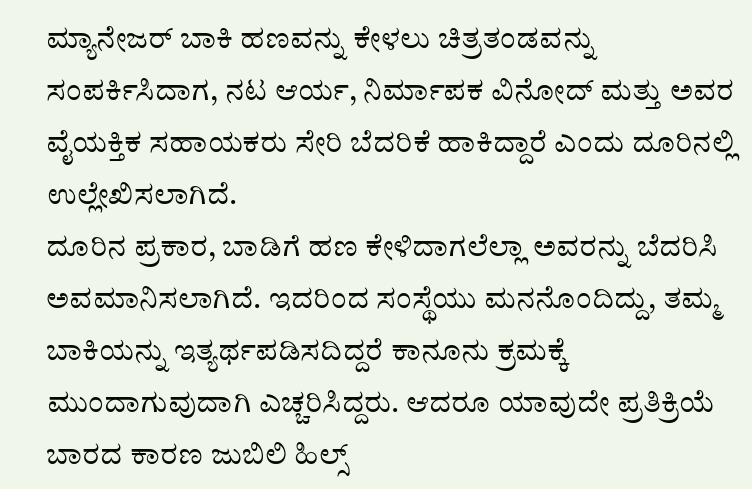ಮ್ಯಾನೇಜರ್ ಬಾಕಿ ಹಣವನ್ನು ಕೇಳಲು ಚಿತ್ರತಂಡವನ್ನು ಸಂಪರ್ಕಿಸಿದಾಗ, ನಟ ಆರ್ಯ, ನಿರ್ಮಾಪಕ ವಿನೋದ್ ಮತ್ತು ಅವರ ವೈಯಕ್ತಿಕ ಸಹಾಯಕರು ಸೇರಿ ಬೆದರಿಕೆ ಹಾಕಿದ್ದಾರೆ ಎಂದು ದೂರಿನಲ್ಲಿ ಉಲ್ಲೇಖಿಸಲಾಗಿದೆ.
ದೂರಿನ ಪ್ರಕಾರ, ಬಾಡಿಗೆ ಹಣ ಕೇಳಿದಾಗಲೆಲ್ಲಾ ಅವರನ್ನು ಬೆದರಿಸಿ ಅವಮಾನಿಸಲಾಗಿದೆ. ಇದರಿಂದ ಸಂಸ್ಥೆಯು ಮನನೊಂದಿದ್ದು, ತಮ್ಮ ಬಾಕಿಯನ್ನು ಇತ್ಯರ್ಥಪಡಿಸದಿದ್ದರೆ ಕಾನೂನು ಕ್ರಮಕ್ಕೆ ಮುಂದಾಗುವುದಾಗಿ ಎಚ್ಚರಿಸಿದ್ದರು. ಆದರೂ ಯಾವುದೇ ಪ್ರತಿಕ್ರಿಯೆ ಬಾರದ ಕಾರಣ ಜುಬಿಲಿ ಹಿಲ್ಸ್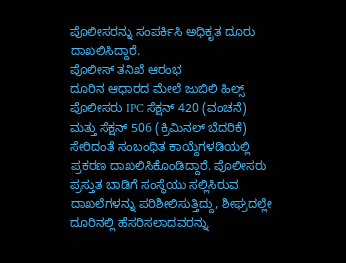ಪೊಲೀಸರನ್ನು ಸಂಪರ್ಕಿಸಿ ಅಧಿಕೃತ ದೂರು ದಾಖಲಿಸಿದ್ದಾರೆ.
ಪೊಲೀಸ್ ತನಿಖೆ ಆರಂಭ
ದೂರಿನ ಆಧಾರದ ಮೇಲೆ ಜುಬಿಲಿ ಹಿಲ್ಸ್ ಪೊಲೀಸರು IPC ಸೆಕ್ಷನ್ 420 (ವಂಚನೆ) ಮತ್ತು ಸೆಕ್ಷನ್ 506 (ಕ್ರಿಮಿನಲ್ ಬೆದರಿಕೆ) ಸೇರಿದಂತೆ ಸಂಬಂಧಿತ ಕಾಯ್ದೆಗಳಡಿಯಲ್ಲಿ ಪ್ರಕರಣ ದಾಖಲಿಸಿಕೊಂಡಿದ್ದಾರೆ. ಪೊಲೀಸರು ಪ್ರಸ್ತುತ ಬಾಡಿಗೆ ಸಂಸ್ಥೆಯು ಸಲ್ಲಿಸಿರುವ ದಾಖಲೆಗಳನ್ನು ಪರಿಶೀಲಿಸುತ್ತಿದ್ದು, ಶೀಘ್ರದಲ್ಲೇ ದೂರಿನಲ್ಲಿ ಹೆಸರಿಸಲಾದವರನ್ನು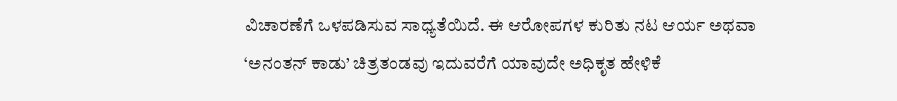ವಿಚಾರಣೆಗೆ ಒಳಪಡಿಸುವ ಸಾಧ್ಯತೆಯಿದೆ. ಈ ಆರೋಪಗಳ ಕುರಿತು ನಟ ಆರ್ಯ ಅಥವಾ ‘ಅನಂತನ್ ಕಾಡು’ ಚಿತ್ರತಂಡವು ಇದುವರೆಗೆ ಯಾವುದೇ ಅಧಿಕೃತ ಹೇಳಿಕೆ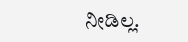ನೀಡಿಲ್ಲ.